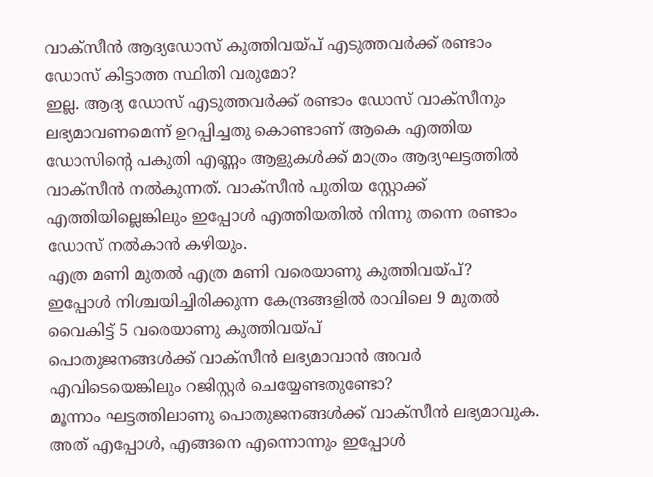വാക്സീൻ ആദ്യഡോസ് കുത്തിവയ്പ് എടുത്തവർക്ക് രണ്ടാം ഡോസ് കിട്ടാത്ത സ്ഥിതി വരുമോ?
ഇല്ല. ആദ്യ ഡോസ് എടുത്തവർക്ക് രണ്ടാം ഡോസ് വാക്സീനും ലഭ്യമാവണമെന്ന് ഉറപ്പിച്ചതു കൊണ്ടാണ് ആകെ എത്തിയ ഡോസിന്റെ പകുതി എണ്ണം ആളുകൾക്ക് മാത്രം ആദ്യഘട്ടത്തിൽ വാക്സീൻ നൽകുന്നത്. വാക്സീൻ പുതിയ സ്റ്റോക്ക് എത്തിയില്ലെങ്കിലും ഇപ്പോൾ എത്തിയതിൽ നിന്നു തന്നെ രണ്ടാം ഡോസ് നൽകാൻ കഴിയും.
എത്ര മണി മുതൽ എത്ര മണി വരെയാണു കുത്തിവയ്പ്?
ഇപ്പോൾ നിശ്ചയിച്ചിരിക്കുന്ന കേന്ദ്രങ്ങളിൽ രാവിലെ 9 മുതൽ വൈകിട്ട് 5 വരെയാണു കുത്തിവയ്പ്
പൊതുജനങ്ങൾക്ക് വാക്സീൻ ലഭ്യമാവാൻ അവർ എവിടെയെങ്കിലും റജിസ്റ്റർ ചെയ്യേണ്ടതുണ്ടോ?
മൂന്നാം ഘട്ടത്തിലാണു പൊതുജനങ്ങൾക്ക് വാക്സീൻ ലഭ്യമാവുക. അത് എപ്പോൾ, എങ്ങനെ എന്നൊന്നും ഇപ്പോൾ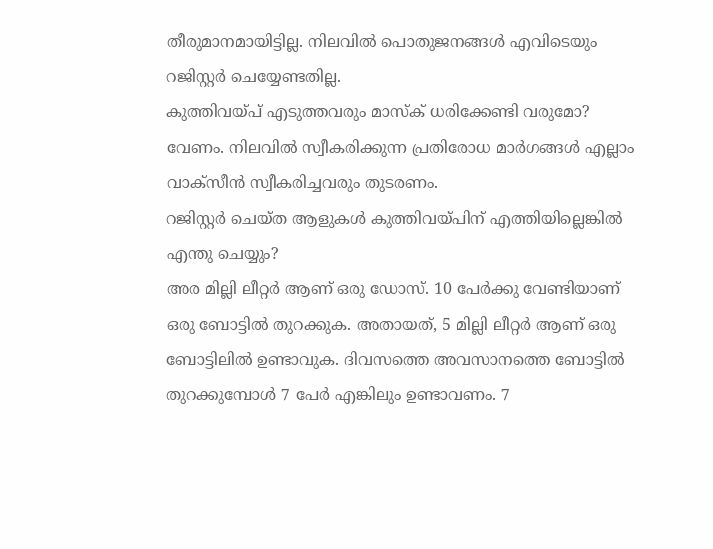തീരുമാനമായിട്ടില്ല. നിലവിൽ പൊതുജനങ്ങൾ എവിടെയും റജിസ്റ്റർ ചെയ്യേണ്ടതില്ല.
കുത്തിവയ്പ് എടുത്തവരും മാസ്ക് ധരിക്കേണ്ടി വരുമോ?
വേണം. നിലവിൽ സ്വീകരിക്കുന്ന പ്രതിരോധ മാർഗങ്ങൾ എല്ലാം വാക്സീൻ സ്വീകരിച്ചവരും തുടരണം.
റജിസ്റ്റർ ചെയ്ത ആളുകൾ കുത്തിവയ്പിന് എത്തിയില്ലെങ്കിൽ എന്തു ചെയ്യും?
അര മില്ലി ലീറ്റർ ആണ് ഒരു ഡോസ്. 10 പേർക്കു വേണ്ടിയാണ് ഒരു ബോട്ടിൽ തുറക്കുക. അതായത്, 5 മില്ലി ലീറ്റർ ആണ് ഒരു ബോട്ടിലിൽ ഉണ്ടാവുക. ദിവസത്തെ അവസാനത്തെ ബോട്ടിൽ തുറക്കുമ്പോൾ 7 പേർ എങ്കിലും ഉണ്ടാവണം. 7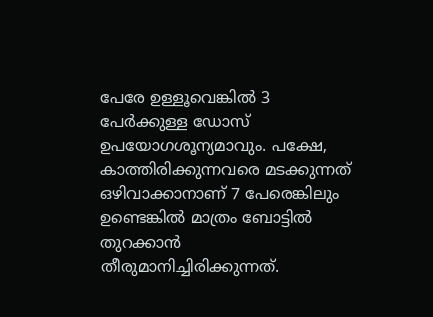പേരേ ഉള്ളൂവെങ്കിൽ 3 പേർക്കുള്ള ഡോസ് ഉപയോഗശൂന്യമാവും. പക്ഷേ, കാത്തിരിക്കുന്നവരെ മടക്കുന്നത് ഒഴിവാക്കാനാണ് 7 പേരെങ്കിലും ഉണ്ടെങ്കിൽ മാത്രം ബോട്ടിൽ തുറക്കാൻ തീരുമാനിച്ചിരിക്കുന്നത്.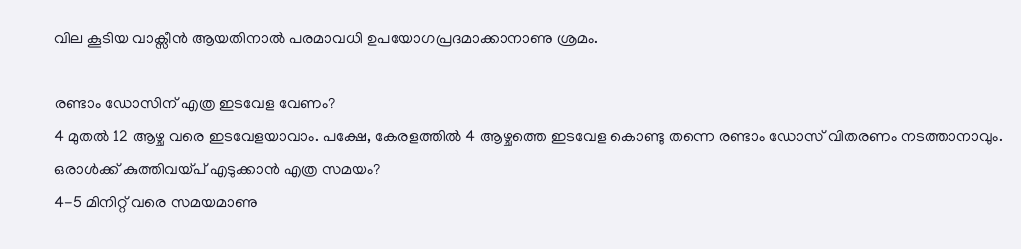വില കൂടിയ വാക്സീൻ ആയതിനാൽ പരമാവധി ഉപയോഗപ്രദമാക്കാനാണു ശ്രമം.

രണ്ടാം ഡോസിന് എത്ര ഇടവേള വേണം?
4 മുതൽ 12 ആഴ്ച വരെ ഇടവേളയാവാം. പക്ഷേ, കേരളത്തിൽ 4 ആഴ്ചത്തെ ഇടവേള കൊണ്ടു തന്നെ രണ്ടാം ഡോസ് വിതരണം നടത്താനാവും.
ഒരാൾക്ക് കുത്തിവയ്പ് എടുക്കാൻ എത്ര സമയം?
4-5 മിനിറ്റ് വരെ സമയമാണു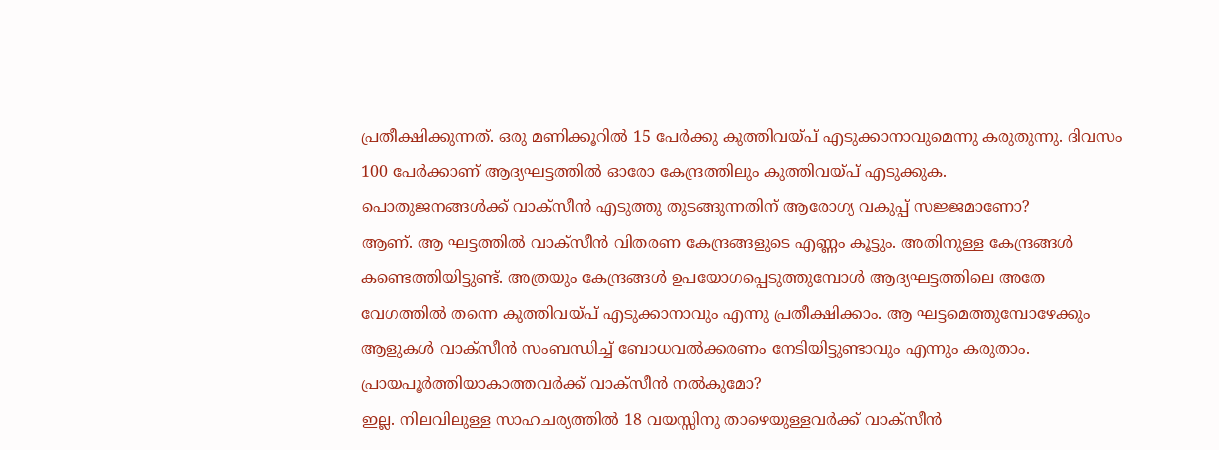പ്രതീക്ഷിക്കുന്നത്. ഒരു മണിക്കൂറിൽ 15 പേർക്കു കുത്തിവയ്പ് എടുക്കാനാവുമെന്നു കരുതുന്നു. ദിവസം 100 പേർക്കാണ് ആദ്യഘട്ടത്തിൽ ഓരോ കേന്ദ്രത്തിലും കുത്തിവയ്പ് എടുക്കുക.
പൊതുജനങ്ങൾക്ക് വാക്സീൻ എടുത്തു തുടങ്ങുന്നതിന് ആരോഗ്യ വകുപ്പ് സജ്ജമാണോ?
ആണ്. ആ ഘട്ടത്തിൽ വാക്സീൻ വിതരണ കേന്ദ്രങ്ങളുടെ എണ്ണം കൂട്ടും. അതിനുള്ള കേന്ദ്രങ്ങൾ കണ്ടെത്തിയിട്ടുണ്ട്. അത്രയും കേന്ദ്രങ്ങൾ ഉപയോഗപ്പെടുത്തുമ്പോൾ ആദ്യഘട്ടത്തിലെ അതേ വേഗത്തിൽ തന്നെ കുത്തിവയ്പ് എടുക്കാനാവും എന്നു പ്രതീക്ഷിക്കാം. ആ ഘട്ടമെത്തുമ്പോഴേക്കും ആളുകൾ വാക്സീൻ സംബന്ധിച്ച് ബോധവൽക്കരണം നേടിയിട്ടുണ്ടാവും എന്നും കരുതാം.
പ്രായപൂർത്തിയാകാത്തവർക്ക് വാക്സീൻ നൽകുമോ?
ഇല്ല. നിലവിലുള്ള സാഹചര്യത്തിൽ 18 വയസ്സിനു താഴെയുള്ളവർക്ക് വാക്സീൻ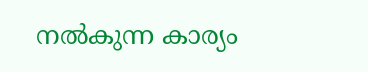നൽകുന്ന കാര്യം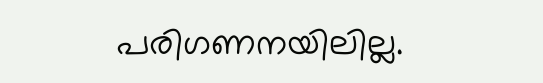പരിഗണനയിലില്ല.